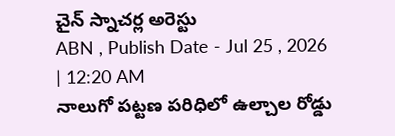చైన్ స్నాచర్ల అరెస్టు
ABN , Publish Date - Jul 25 , 2026 | 12:20 AM
నాలుగో పట్టణ పరిధిలో ఉల్చాల రోడ్డు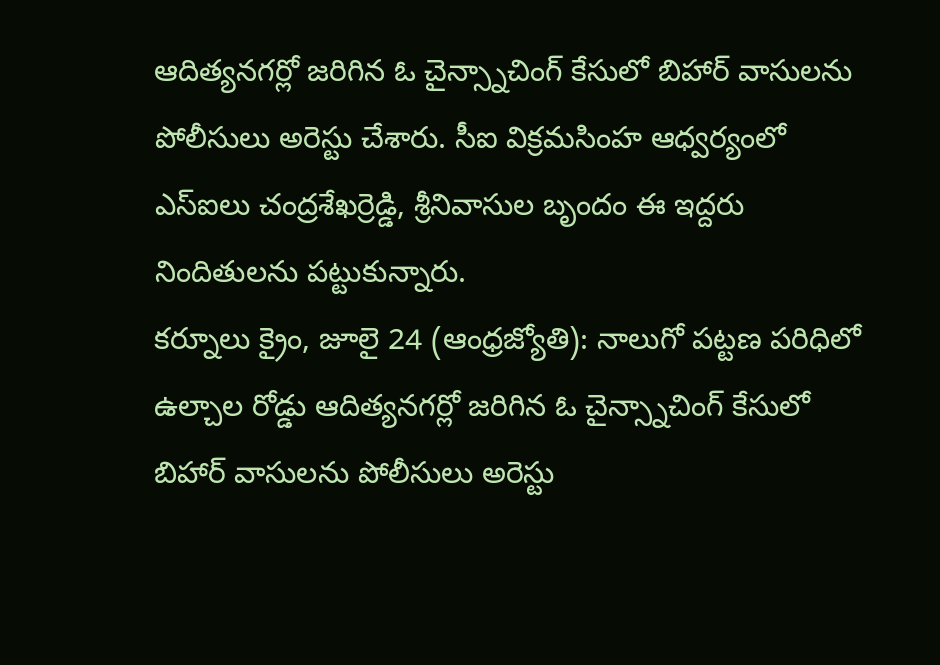ఆదిత్యనగర్లో జరిగిన ఓ చైన్స్నాచింగ్ కేసులో బిహార్ వాసులను పోలీసులు అరెస్టు చేశారు. సీఐ విక్రమసింహ ఆధ్వర్యంలో ఎస్ఐలు చంద్రశేఖర్రెడ్డి, శ్రీనివాసుల బృందం ఈ ఇద్దరు నిందితులను పట్టుకున్నారు.
కర్నూలు క్రైం, జూలై 24 (ఆంధ్రజ్యోతి): నాలుగో పట్టణ పరిధిలో ఉల్చాల రోడ్డు ఆదిత్యనగర్లో జరిగిన ఓ చైన్స్నాచింగ్ కేసులో బిహార్ వాసులను పోలీసులు అరెస్టు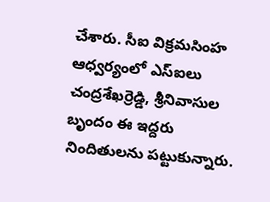చేశారు. సీఐ విక్రమసింహ ఆధ్వర్యంలో ఎస్ఐలు చంద్రశేఖర్రెడ్డి, శ్రీనివాసుల బృందం ఈ ఇద్దరు నిందితులను పట్టుకున్నారు.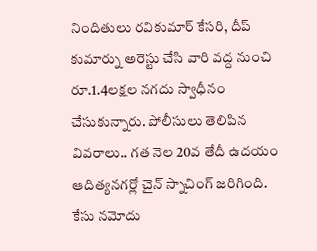నిందితులు రవికుమార్ కేసరి, దీప్ కుమార్ను అరెస్టు చేసి వారి వద్ద నుంచి రూ.1.4లక్షల నగదు స్వాధీనం చేసుకున్నారు. పోలీసులు తెలిపిన వివరాలు.. గత నెల 20వ తేదీ ఉదయం ఆదిత్యనగర్లో చైన్ స్నాచింగ్ జరిగింది. కేసు నమోదు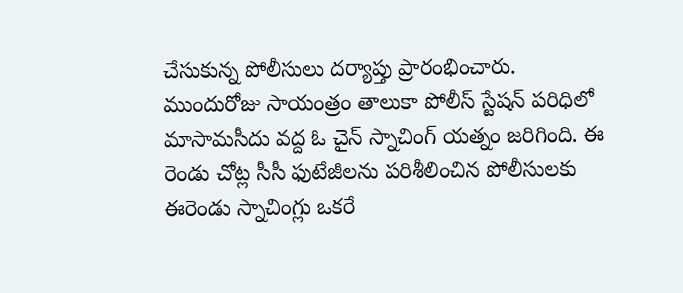చేసుకున్న పోలీసులు దర్యాప్తు ప్రారంభించారు. ముందురోజు సాయంత్రం తాలుకా పోలీస్ స్టేషన్ పరిధిలో మాసామసీదు వద్ద ఓ చైన్ స్నాచింగ్ యత్నం జరిగింది. ఈ రెండు చోట్ల సీసీ ఫుటేజీలను పరిశీలించిన పోలీసులకు ఈరెండు స్నాచింగ్లు ఒకరే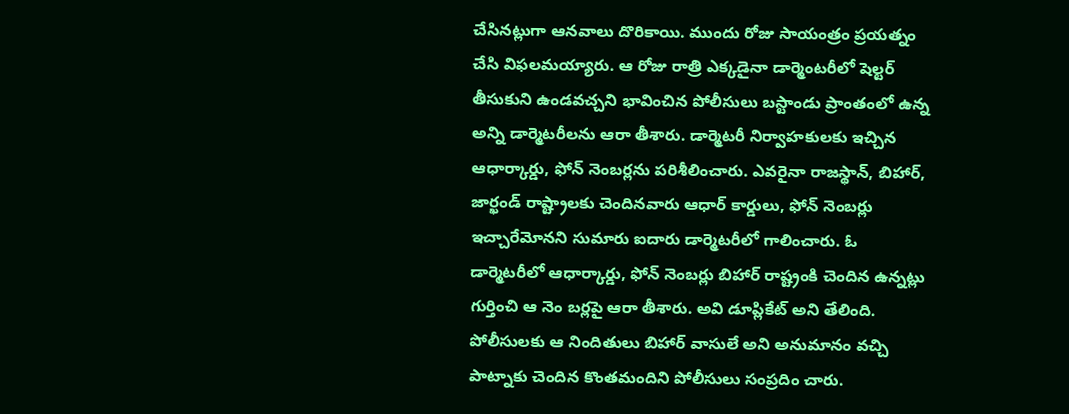చేసినట్లుగా ఆనవాలు దొరికాయి. ముందు రోజు సాయంత్రం ప్రయత్నం చేసి విఫలమయ్యారు. ఆ రోజు రాత్రి ఎక్కడైనా డార్మెంటరీలో షెల్టర్ తీసుకుని ఉండవచ్చని భావించిన పోలీసులు బస్టాండు ప్రాంతంలో ఉన్న అన్ని డార్మెటరీలను ఆరా తీశారు. డార్మెటరీ నిర్వాహకులకు ఇచ్చిన ఆధార్కార్డు, ఫోన్ నెంబర్లను పరిశీలించారు. ఎవరైనా రాజస్థాన్, బిహార్, జార్ఖండ్ రాష్ట్రాలకు చెందినవారు ఆధార్ కార్డులు, ఫోన్ నెంబర్లు ఇచ్చారేమోనని సుమారు ఐదారు డార్మెటరీలో గాలించారు. ఓ డార్మెటరీలో ఆధార్కార్డు, ఫోన్ నెంబర్లు బిహార్ రాష్ట్రంకి చెందిన ఉన్నట్లు గుర్తించి ఆ నెం బర్లపై ఆరా తీశారు. అవి డూప్లికేట్ అని తేలింది. పోలీసులకు ఆ నిందితులు బిహార్ వాసులే అని అనుమానం వచ్చి పాట్నాకు చెందిన కొంతమందిని పోలీసులు సంప్రదిం చారు.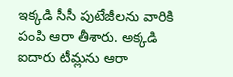ఇక్కడి సీసీ పుటేజీలను వారికి పంపి ఆరా తీశారు. అక్కడి ఐదారు టీమ్లను ఆరా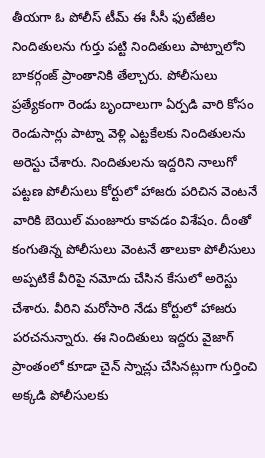తీయగా ఓ పోలీస్ టీమ్ ఈ సీసీ ఫుటేజీల నిందితులను గుర్తు పట్టి నిందితులు పాట్నాలోని బాకర్గంజ్ ప్రాంతానికి తేల్చారు. పోలీసులు ప్రత్యేకంగా రెండు బృందాలుగా ఏర్పడి వారి కోసం రెండుసార్లు పాట్నా వెళ్లి ఎట్టకేలకు నిందితులను అరెస్టు చేశారు. నిందితులను ఇద్దరిని నాలుగో పట్టణ పోలీసులు కోర్టులో హాజరు పరిచిన వెంటనే వారికి బెయిల్ మంజూరు కావడం విశేషం. దీంతో కంగుతిన్న పోలీసులు వెంటనే తాలుకా పోలీసులు అప్పటికే వీరిపై నమోదు చేసిన కేసులో అరెస్టు చేశారు. వీరిని మరోసారి నేడు కోర్టులో హాజరు పరచనున్నారు. ఈ నిందితులు ఇద్దరు వైజాగ్ ప్రాంతంలో కూడా చైన్ స్నాచ్లు చేసినట్లుగా గుర్తించి అక్కడి పోలీసులకు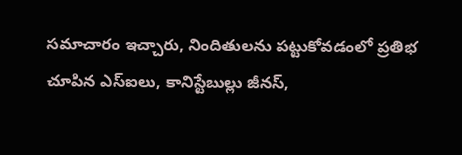సమాచారం ఇచ్చారు, నిందితులను పట్టుకోవడంలో ప్రతిభ చూపిన ఎస్ఐలు, కానిస్టేబుల్లు జీనస్,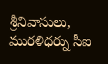శ్రీనివాసులు, మురళిధర్ను సీఐ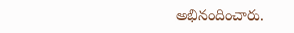అభినందించారు.